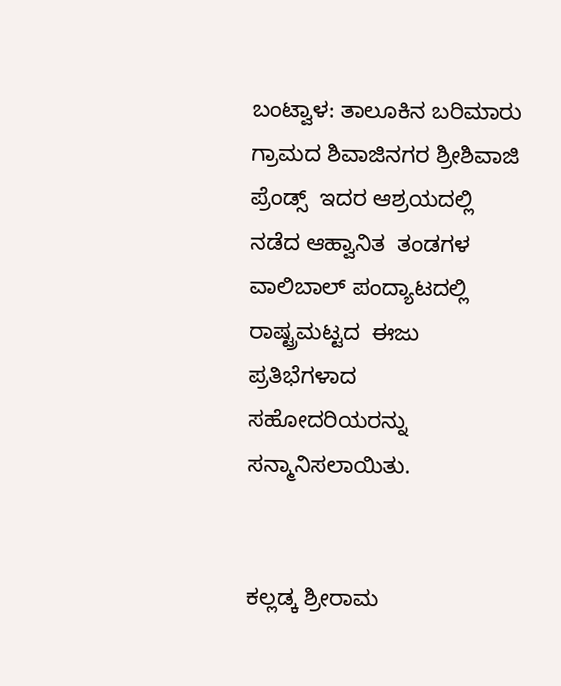ಬಂಟ್ವಾಳ: ತಾಲೂಕಿನ ಬರಿಮಾರು ಗ್ರಾಮದ ಶಿವಾಜಿನಗರ ಶ್ರೀಶಿವಾಜಿ ಪ್ರೆಂಡ್ಸ್  ಇದರ ಆಶ್ರಯದಲ್ಲಿ ನಡೆದ ಆಹ್ವಾನಿತ  ತಂಡಗಳ ವಾಲಿಬಾಲ್ ಪಂದ್ಯಾಟದಲ್ಲಿ  ರಾಷ್ಟ್ರಮಟ್ಟದ  ಈಜು ಪ್ರತಿಭೆಗಳಾದ ಸಹೋದರಿಯರನ್ನು ಸನ್ಮಾನಿಸಲಾಯಿತು‌.


ಕಲ್ಲಡ್ಕ ಶ್ರೀರಾಮ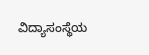ವಿದ್ಯಾಸಂಸ್ಥೆಯ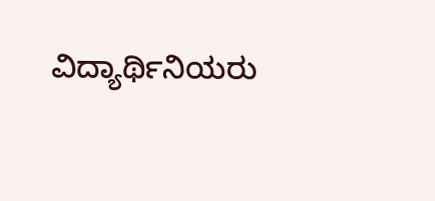ವಿದ್ಯಾರ್ಥಿನಿಯರು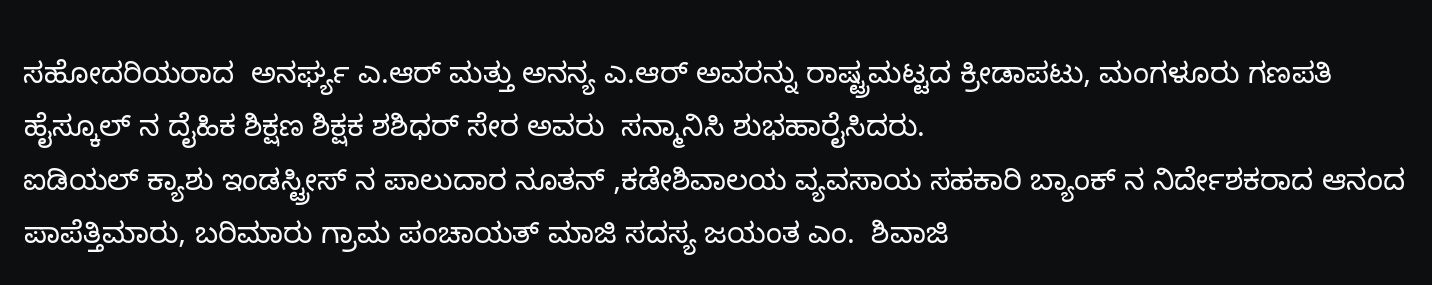ಸಹೋದರಿಯರಾದ  ಅನರ್ಘ್ಯ ಎ.ಆರ್ ಮತ್ತು ಅನನ್ಯ ಎ.ಆರ್ ಅವರನ್ನು ರಾಷ್ಟ್ರಮಟ್ಟದ ಕ್ರೀಡಾಪಟು, ಮಂಗಳೂರು ಗಣಪತಿ ಹೈಸ್ಕೂಲ್ ನ ದೈಹಿಕ ಶಿಕ್ಷಣ ಶಿಕ್ಷಕ ಶಶಿಧರ್ ಸೇರ ಅವರು  ಸನ್ಮಾನಿಸಿ ಶುಭಹಾರೈಸಿದರು.
ಐಡಿಯಲ್ ಕ್ಯಾಶು ಇಂಡಸ್ಟ್ರೀಸ್ ನ ಪಾಲುದಾರ ನೂತನ್ ,ಕಡೇಶಿವಾಲಯ ವ್ಯವಸಾಯ ಸಹಕಾರಿ ಬ್ಯಾಂಕ್ ನ ನಿರ್ದೇಶಕರಾದ ಆನಂದ ಪಾಪೆತ್ತಿಮಾರು, ಬರಿಮಾರು ಗ್ರಾಮ ಪಂಚಾಯತ್ ಮಾಜಿ ಸದಸ್ಯ ಜಯಂತ ಎಂ.  ಶಿವಾಜಿ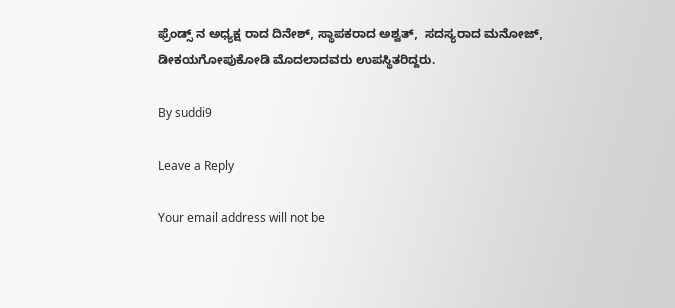ಫ್ರೆಂಡ್ಸ್ ನ ಅಧ್ಯಕ್ಷ ರಾದ ದಿನೇಶ್, ಸ್ಥಾಪಕರಾದ ಅಶ್ವತ್,  ಸದಸ್ಯರಾದ ಮನೋಜ್, ಡೀಕಯಗೋಪುಕೋಡಿ ಮೊದಲಾದವರು ಉಪಸ್ಥಿತರಿದ್ದರು.

By suddi9

Leave a Reply

Your email address will not be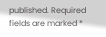published. Required fields are marked *